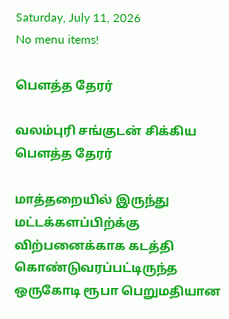Saturday, July 11, 2026
No menu items!

பௌத்த தேரர்

வலம்புரி சங்குடன் சிக்கிய பௌத்த தேரர்

மாத்தறையில் இருந்து மட்டக்களப்பிற்க்கு விற்பனைக்காக கடத்தி கொண்டுவரப்பட்டிருந்த ஒருகோடி ரூபா பெறுமதியான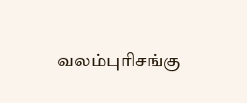வலம்புரிசங்கு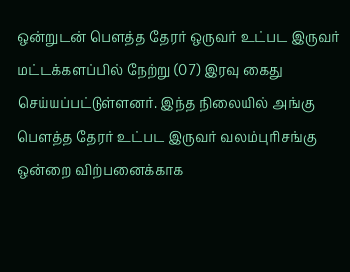ஒன்றுடன் பௌத்த தேரர் ஒருவர் உட்பட இருவர் மட்டக்களப்பில் நேற்று (07) இரவு கைது செய்யப்பட்டுள்ளனர். இந்த நிலையில் அங்கு பௌத்த தேரர் உட்பட இருவர் வலம்புரிசங்கு ஒன்றை விற்பனைக்காக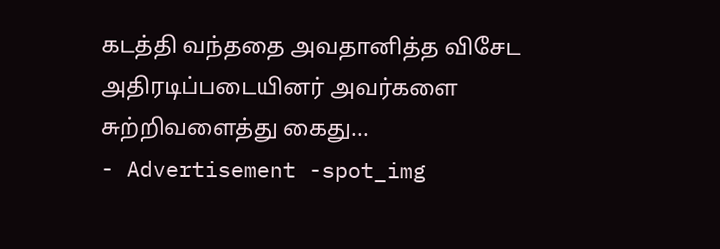கடத்தி வந்ததை அவதானித்த விசேட அதிரடிப்படையினர் அவர்களை சுற்றிவளைத்து கைது...
- Advertisement -spot_img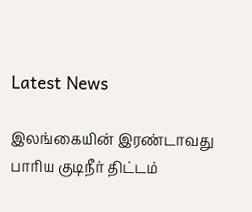Latest News

இலங்கையின் இரண்டாவது பாரிய குடிநீர் திட்டம்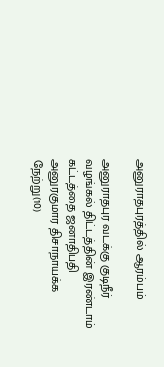அனுராதபுரத்தில் ஆரம்பம்

அனுராதபுர வடக்கு குடிநீர் வழங்கல் திட்டத்தின் இரண்டாம் கட்டத்தை ஜனாதிபதி அனுரகுமார திசாநாயக்க நேற்று(10)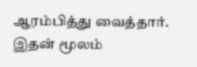ஆரம்பித்து வைத்தார். இதன் மூலம்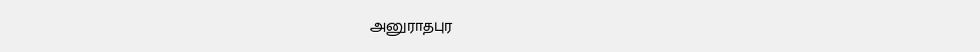அனுராதபுர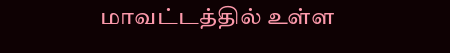மாவட்டத்தில் உள்ள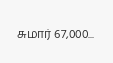சுமார் 67,000...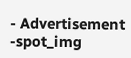- Advertisement -spot_img